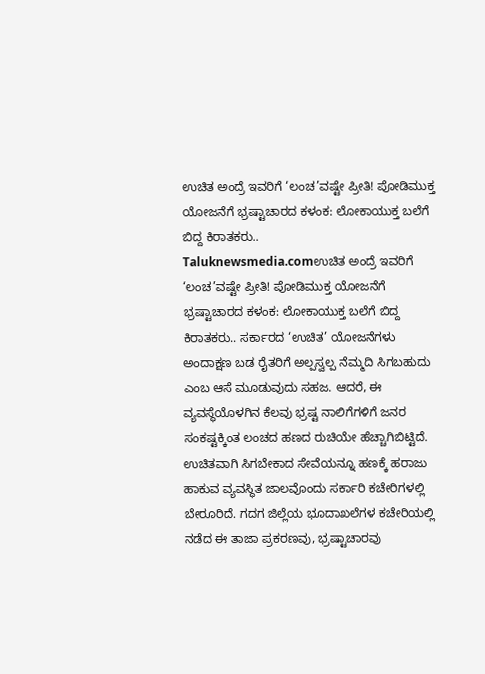ಉಚಿತ ಅಂದ್ರೆ ಇವರಿಗೆ ‘ಲಂಚ’ವಷ್ಟೇ ಪ್ರೀತಿ! ಪೋಡಿಮುಕ್ತ ಯೋಜನೆಗೆ ಭ್ರಷ್ಟಾಚಾರದ ಕಳಂಕ: ಲೋಕಾಯುಕ್ತ ಬಲೆಗೆ ಬಿದ್ದ ಕಿರಾತಕರು..
Taluknewsmedia.comಉಚಿತ ಅಂದ್ರೆ ಇವರಿಗೆ ‘ಲಂಚ’ವಷ್ಟೇ ಪ್ರೀತಿ! ಪೋಡಿಮುಕ್ತ ಯೋಜನೆಗೆ ಭ್ರಷ್ಟಾಚಾರದ ಕಳಂಕ: ಲೋಕಾಯುಕ್ತ ಬಲೆಗೆ ಬಿದ್ದ ಕಿರಾತಕರು.. ಸರ್ಕಾರದ ‘ಉಚಿತ’ ಯೋಜನೆಗಳು ಅಂದಾಕ್ಷಣ ಬಡ ರೈತರಿಗೆ ಅಲ್ಪಸ್ವಲ್ಪ ನೆಮ್ಮದಿ ಸಿಗಬಹುದು ಎಂಬ ಆಸೆ ಮೂಡುವುದು ಸಹಜ. ಆದರೆ, ಈ ವ್ಯವಸ್ಥೆಯೊಳಗಿನ ಕೆಲವು ಭ್ರಷ್ಟ ನಾಲಿಗೆಗಳಿಗೆ ಜನರ ಸಂಕಷ್ಟಕ್ಕಿಂತ ಲಂಚದ ಹಣದ ರುಚಿಯೇ ಹೆಚ್ಚಾಗಿಬಿಟ್ಟಿದೆ. ಉಚಿತವಾಗಿ ಸಿಗಬೇಕಾದ ಸೇವೆಯನ್ನೂ ಹಣಕ್ಕೆ ಹರಾಜು ಹಾಕುವ ವ್ಯವಸ್ಥಿತ ಜಾಲವೊಂದು ಸರ್ಕಾರಿ ಕಚೇರಿಗಳಲ್ಲಿ ಬೇರೂರಿದೆ. ಗದಗ ಜಿಲ್ಲೆಯ ಭೂದಾಖಲೆಗಳ ಕಚೇರಿಯಲ್ಲಿ ನಡೆದ ಈ ತಾಜಾ ಪ್ರಕರಣವು, ಭ್ರಷ್ಟಾಚಾರವು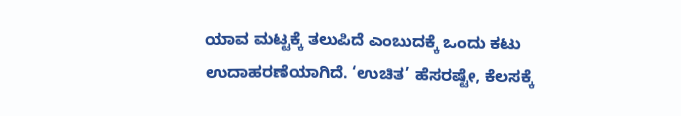ಯಾವ ಮಟ್ಟಕ್ಕೆ ತಲುಪಿದೆ ಎಂಬುದಕ್ಕೆ ಒಂದು ಕಟು ಉದಾಹರಣೆಯಾಗಿದೆ. ‘ಉಚಿತ’ ಹೆಸರಷ್ಟೇ, ಕೆಲಸಕ್ಕೆ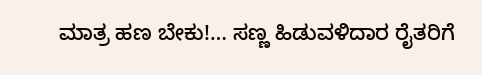ಮಾತ್ರ ಹಣ ಬೇಕು!… ಸಣ್ಣ ಹಿಡುವಳಿದಾರ ರೈತರಿಗೆ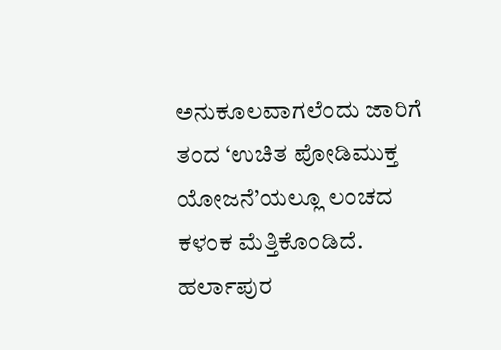ಅನುಕೂಲವಾಗಲೆಂದು ಜಾರಿಗೆ ತಂದ ‘ಉಚಿತ ಪೋಡಿಮುಕ್ತ ಯೋಜನೆ’ಯಲ್ಲೂ ಲಂಚದ ಕಳಂಕ ಮೆತ್ತಿಕೊಂಡಿದೆ. ಹರ್ಲಾಪುರ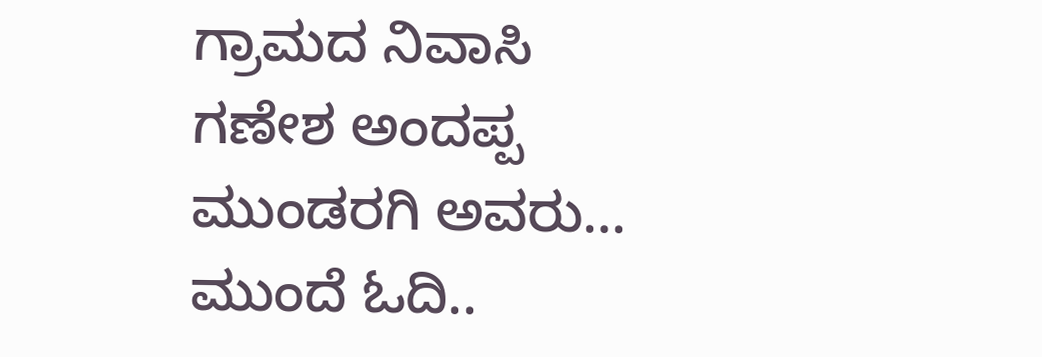ಗ್ರಾಮದ ನಿವಾಸಿ ಗಣೇಶ ಅಂದಪ್ಪ ಮುಂಡರಗಿ ಅವರು…
ಮುಂದೆ ಓದಿ..